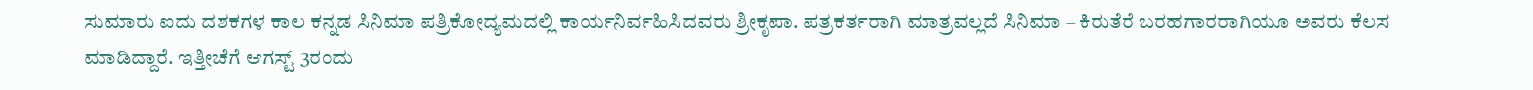ಸುಮಾರು ಐದು ದಶಕಗಳ ಕಾಲ ಕನ್ನಡ ಸಿನಿಮಾ ಪತ್ರಿಕೋದ್ಯಮದಲ್ಲಿ ಕಾರ್ಯನಿರ್ವಹಿಸಿದವರು ಶ್ರೀಕೃಪಾ. ಪತ್ರಕರ್ತರಾಗಿ ಮಾತ್ರವಲ್ಲದೆ ಸಿನಿಮಾ – ಕಿರುತೆರೆ ಬರಹಗಾರರಾಗಿಯೂ ಅವರು ಕೆಲಸ ಮಾಡಿದ್ದಾರೆ. ಇತ್ತೀಚೆಗೆ ಆಗಸ್ಟ್ 3ರಂದು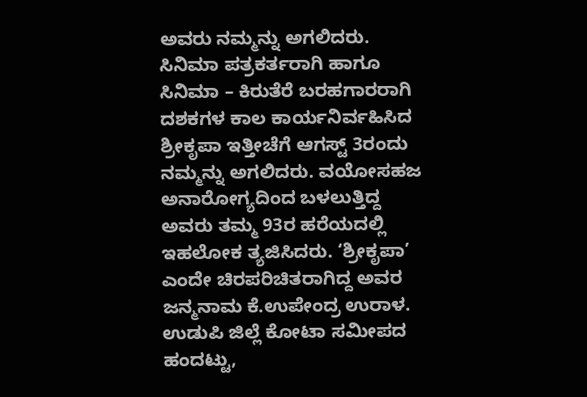ಅವರು ನಮ್ಮನ್ನು ಅಗಲಿದರು.
ಸಿನಿಮಾ ಪತ್ರಕರ್ತರಾಗಿ ಹಾಗೂ ಸಿನಿಮಾ – ಕಿರುತೆರೆ ಬರಹಗಾರರಾಗಿ ದಶಕಗಳ ಕಾಲ ಕಾರ್ಯನಿರ್ವಹಿಸಿದ ಶ್ರೀಕೃಪಾ ಇತ್ತೀಚೆಗೆ ಆಗಸ್ಟ್ 3ರಂದು ನಮ್ಮನ್ನು ಅಗಲಿದರು. ವಯೋಸಹಜ ಅನಾರೋಗ್ಯದಿಂದ ಬಳಲುತ್ತಿದ್ದ ಅವರು ತಮ್ಮ 93ರ ಹರೆಯದಲ್ಲಿ ಇಹಲೋಕ ತ್ಯಜಿಸಿದರು. ‘ಶ್ರೀಕೃಪಾ’ ಎಂದೇ ಚಿರಪರಿಚಿತರಾಗಿದ್ದ ಅವರ ಜನ್ಮನಾಮ ಕೆ.ಉಪೇಂದ್ರ ಉರಾಳ. ಉಡುಪಿ ಜಿಲ್ಲೆ ಕೋಟಾ ಸಮೀಪದ ಹಂದಟ್ಟು,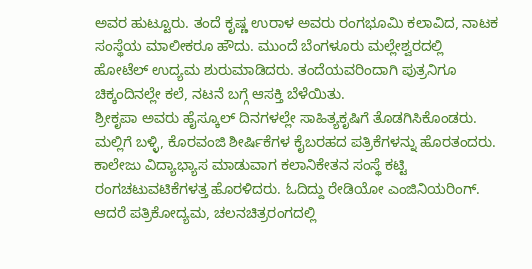ಅವರ ಹುಟ್ಟೂರು. ತಂದೆ ಕೃಷ್ಣ ಉರಾಳ ಅವರು ರಂಗಭೂಮಿ ಕಲಾವಿದ, ನಾಟಕ ಸಂಸ್ಥೆಯ ಮಾಲೀಕರೂ ಹೌದು. ಮುಂದೆ ಬೆಂಗಳೂರು ಮಲ್ಲೇಶ್ವರದಲ್ಲಿ ಹೋಟೆಲ್ ಉದ್ಯಮ ಶುರುಮಾಡಿದರು. ತಂದೆಯವರಿಂದಾಗಿ ಪುತ್ರನಿಗೂ ಚಿಕ್ಕಂದಿನಲ್ಲೇ ಕಲೆ, ನಟನೆ ಬಗ್ಗೆ ಆಸಕ್ತಿ ಬೆಳೆಯಿತು.
ಶ್ರೀಕೃಪಾ ಅವರು ಹೈಸ್ಕೂಲ್ ದಿನಗಳಲ್ಲೇ ಸಾಹಿತ್ಯಕೃಷಿಗೆ ತೊಡಗಿಸಿಕೊಂಡರು. ಮಲ್ಲಿಗೆ ಬಳ್ಳಿ, ಕೊರವಂಜಿ ಶೀರ್ಷಿಕೆಗಳ ಕೈಬರಹದ ಪತ್ರಿಕೆಗಳನ್ನು ಹೊರತಂದರು. ಕಾಲೇಜು ವಿದ್ಯಾಭ್ಯಾಸ ಮಾಡುವಾಗ ಕಲಾನಿಕೇತನ ಸಂಸ್ಥೆ ಕಟ್ಟಿ ರಂಗಚಟುವಟಿಕೆಗಳತ್ತ ಹೊರಳಿದರು. ಓದಿದ್ದು ರೇಡಿಯೋ ಎಂಜಿನಿಯರಿಂಗ್. ಆದರೆ ಪತ್ರಿಕೋದ್ಯಮ, ಚಲನಚಿತ್ರರಂಗದಲ್ಲಿ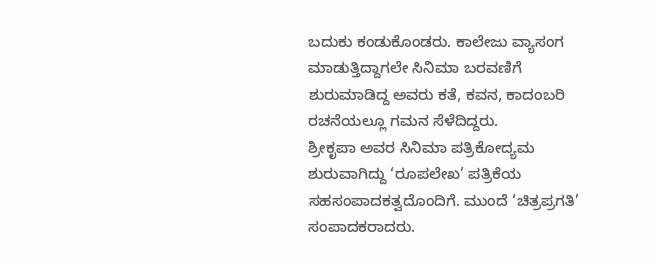ಬದುಕು ಕಂಡುಕೊಂಡರು. ಕಾಲೇಜು ವ್ಯಾಸಂಗ ಮಾಡುತ್ತಿದ್ದಾಗಲೇ ಸಿನಿಮಾ ಬರವಣಿಗೆ ಶುರುಮಾಡಿದ್ದ ಅವರು ಕತೆ, ಕವನ, ಕಾದಂಬರಿ ರಚನೆಯಲ್ಲೂ ಗಮನ ಸೆಳೆದಿದ್ದರು.
ಶ್ರೀಕೃಪಾ ಅವರ ಸಿನಿಮಾ ಪತ್ರಿಕೋದ್ಯಮ ಶುರುವಾಗಿದ್ದು ‘ರೂಪಲೇಖ’ ಪತ್ರಿಕೆಯ ಸಹಸಂಪಾದಕತ್ವದೊಂದಿಗೆ. ಮುಂದೆ ‘ಚಿತ್ರಪ್ರಗತಿ’ ಸಂಪಾದಕರಾದರು.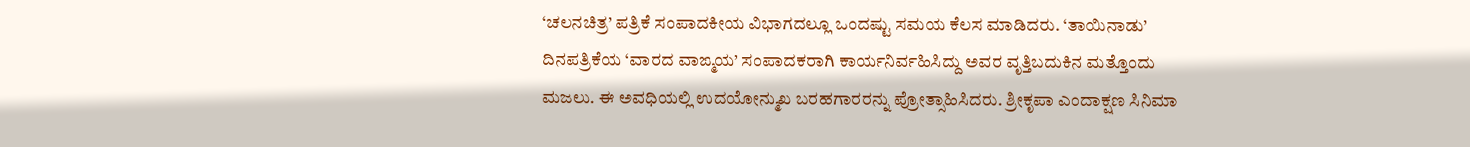‘ಚಲನಚಿತ್ರ’ ಪತ್ರಿಕೆ ಸಂಪಾದಕೀಯ ವಿಭಾಗದಲ್ಲೂ ಒಂದಷ್ಟು ಸಮಯ ಕೆಲಸ ಮಾಡಿದರು. ‘ತಾಯಿನಾಡು’ ದಿನಪತ್ರಿಕೆಯ ‘ವಾರದ ವಾಙ್ಮಯ’ ಸಂಪಾದಕರಾಗಿ ಕಾರ್ಯನಿರ್ವಹಿಸಿದ್ದು ಅವರ ವೃತ್ತಿಬದುಕಿನ ಮತ್ತೊಂದು ಮಜಲು. ಈ ಅವಧಿಯಲ್ಲಿ ಉದಯೋನ್ಮುಖ ಬರಹಗಾರರನ್ನು ಪ್ರೋತ್ಸಾಹಿಸಿದರು. ಶ್ರೀಕೃಪಾ ಎಂದಾಕ್ಷಣ ಸಿನಿಮಾ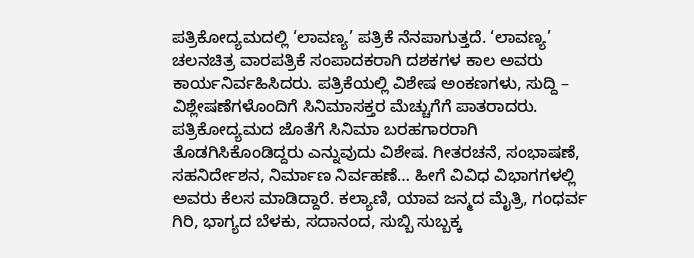ಪತ್ರಿಕೋದ್ಯಮದಲ್ಲಿ ‘ಲಾವಣ್ಯ’ ಪತ್ರಿಕೆ ನೆನಪಾಗುತ್ತದೆ. ‘ಲಾವಣ್ಯ’ ಚಲನಚಿತ್ರ ವಾರಪತ್ರಿಕೆ ಸಂಪಾದಕರಾಗಿ ದಶಕಗಳ ಕಾಲ ಅವರು ಕಾರ್ಯನಿರ್ವಹಿಸಿದರು. ಪತ್ರಿಕೆಯಲ್ಲಿ ವಿಶೇಷ ಅಂಕಣಗಳು, ಸುದ್ದಿ – ವಿಶ್ಲೇಷಣೆಗಳೊಂದಿಗೆ ಸಿನಿಮಾಸಕ್ತರ ಮೆಚ್ಚುಗೆಗೆ ಪಾತರಾದರು.
ಪತ್ರಿಕೋದ್ಯಮದ ಜೊತೆಗೆ ಸಿನಿಮಾ ಬರಹಗಾರರಾಗಿ ತೊಡಗಿಸಿಕೊಂಡಿದ್ದರು ಎನ್ನುವುದು ವಿಶೇಷ. ಗೀತರಚನೆ, ಸಂಭಾಷಣೆ, ಸಹನಿರ್ದೇಶನ, ನಿರ್ಮಾಣ ನಿರ್ವಹಣೆ… ಹೀಗೆ ವಿವಿಧ ವಿಭಾಗಗಳಲ್ಲಿ ಅವರು ಕೆಲಸ ಮಾಡಿದ್ದಾರೆ. ಕಲ್ಯಾಣಿ, ಯಾವ ಜನ್ಮದ ಮೈತ್ರಿ, ಗಂಧರ್ವ ಗಿರಿ, ಭಾಗ್ಯದ ಬೆಳಕು, ಸದಾನಂದ, ಸುಬ್ಬಿ ಸುಬ್ಬಕ್ಕ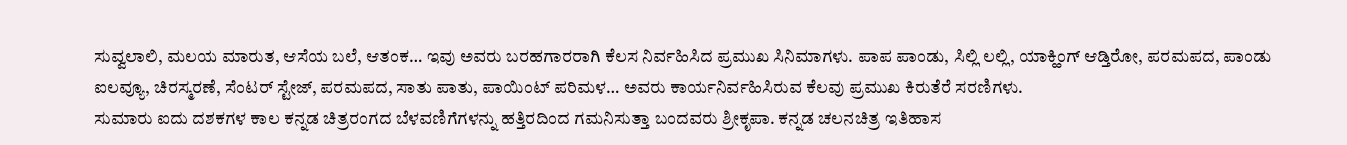ಸುವ್ವಲಾಲಿ, ಮಲಯ ಮಾರುತ, ಆಸೆಯ ಬಲೆ, ಆತಂಕ… ಇವು ಅವರು ಬರಹಗಾರರಾಗಿ ಕೆಲಸ ನಿರ್ವಹಿಸಿದ ಪ್ರಮುಖ ಸಿನಿಮಾಗಳು. ಪಾಪ ಪಾಂಡು, ಸಿಲ್ಲಿ ಲಲ್ಲಿ, ಯಾಕ್ಹಿಂಗ್ ಆಡ್ತಿರೋ, ಪರಮಪದ, ಪಾಂಡು ಐಲವ್ಯೂ, ಚಿರಸ್ಮರಣೆ, ಸೆಂಟರ್ ಸ್ಟೇಜ್, ಪರಮಪದ, ಸಾತು ಪಾತು, ಪಾಯಿಂಟ್ ಪರಿಮಳ… ಅವರು ಕಾರ್ಯನಿರ್ವಹಿಸಿರುವ ಕೆಲವು ಪ್ರಮುಖ ಕಿರುತೆರೆ ಸರಣಿಗಳು.
ಸುಮಾರು ಐದು ದಶಕಗಳ ಕಾಲ ಕನ್ನಡ ಚಿತ್ರರಂಗದ ಬೆಳವಣಿಗೆಗಳನ್ನು ಹತ್ತಿರದಿಂದ ಗಮನಿಸುತ್ತಾ ಬಂದವರು ಶ್ರೀಕೃಪಾ. ಕನ್ನಡ ಚಲನಚಿತ್ರ ಇತಿಹಾಸ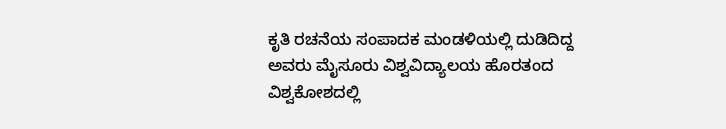ಕೃತಿ ರಚನೆಯ ಸಂಪಾದಕ ಮಂಡಳಿಯಲ್ಲಿ ದುಡಿದಿದ್ದ ಅವರು ಮೈಸೂರು ವಿಶ್ವವಿದ್ಯಾಲಯ ಹೊರತಂದ ವಿಶ್ವಕೋಶದಲ್ಲಿ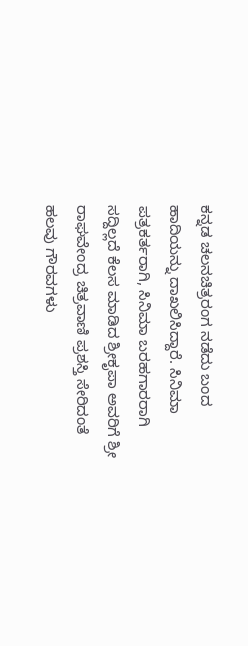ಕನ್ನಡ ಚಲನಚಿತ್ರರಂಗ ನಡೆದು ಬಂದ ಹಾದಿಯನ್ನು ದಾಖಲಿಸಿದ್ದಾರೆ. ಸಿನಿಮಾ ಪತ್ರಕರ್ತರಾಗಿ, ಸಿನಿಮಾ ಬರಹಗಾರರಾಗಿ ಸದ್ದಿಲ್ಲದೆ ಕೆಲಸ ಮಾಡಿದ ಶ್ರೀಕೃಪಾ ಅವರಿಗೆ ಶ್ರೀ ರಾಘವೇಂದ್ರ ಚಿತ್ರವಾಣಿ ಪ್ರಶಸ್ತಿ ಸೇರಿದಂತೆ ಹಲವು ಗೌರವಗಳು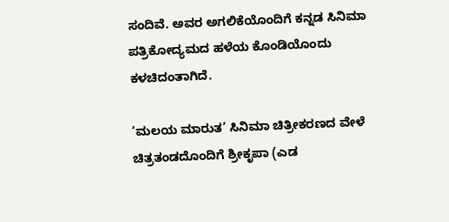ಸಂದಿವೆ. ಅವರ ಅಗಲಿಕೆಯೊಂದಿಗೆ ಕನ್ನಡ ಸಿನಿಮಾ ಪತ್ರಿಕೋದ್ಯಮದ ಹಳೆಯ ಕೊಂಡಿಯೊಂದು ಕಳಚಿದಂತಾಗಿದೆ.

‘ಮಲಯ ಮಾರುತ’ ಸಿನಿಮಾ ಚಿತ್ರೀಕರಣದ ವೇಳೆ ಚಿತ್ರತಂಡದೊಂದಿಗೆ ಶ್ರೀಕೃಪಾ (ಎಡ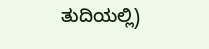ತುದಿಯಲ್ಲಿ)